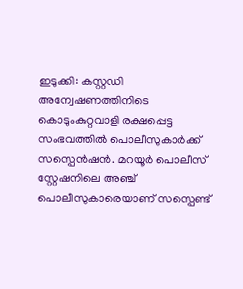ഇടുക്കി: കസ്റ്റഡി അന്വേഷണത്തിനിടെ കൊടുംകുറ്റവാളി രക്ഷപ്പെട്ട സംഭവത്തിൽ പൊലീസുകാർക്ക് സസ്പെൻഷൻ. മറയൂർ പൊലീസ് സ്റ്റേഷനിലെ അഞ്ച് പൊലീസുകാരെയാണ് സസ്പെണ്ട്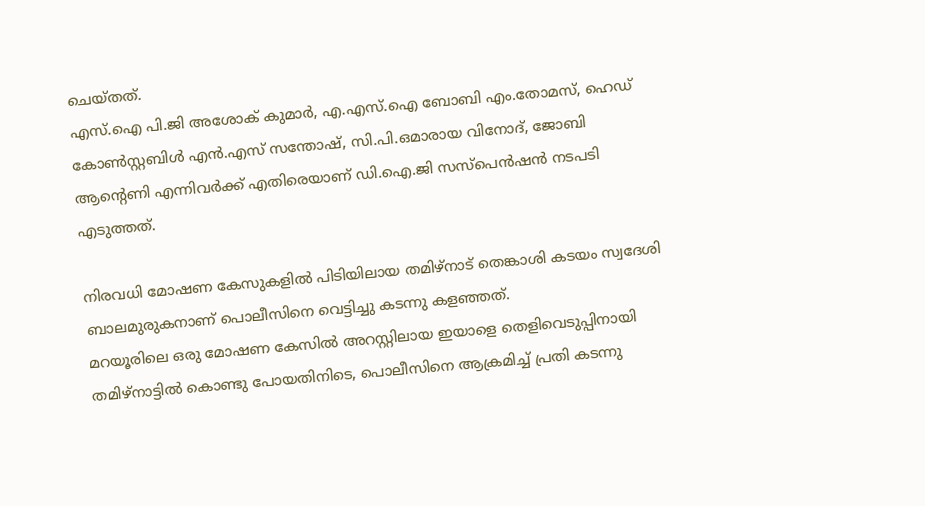ചെയ്തത്.
എസ്.ഐ പി.ജി അശോക് കുമാർ, എ.എസ്.ഐ ബോബി എം.തോമസ്, ഹെഡ് കോൺസ്റ്റബിൾ എൻ.എസ് സന്തോഷ്, സി.പി.ഒമാരായ വിനോദ്, ജോബി ആൻ്റെണി എന്നിവർക്ക് എതിരെയാണ് ഡി.ഐ.ജി സസ്പെൻഷൻ നടപടി എടുത്തത്.

നിരവധി മോഷണ കേസുകളിൽ പിടിയിലായ തമിഴ്നാട് തെങ്കാശി കടയം സ്വദേശി ബാലമുരുകനാണ് പൊലീസിനെ വെട്ടിച്ചു കടന്നു കളഞ്ഞത്.
മറയൂരിലെ ഒരു മോഷണ കേസിൽ അറസ്റ്റിലായ ഇയാളെ തെളിവെടുപ്പിനായി തമിഴ്നാട്ടിൽ കൊണ്ടു പോയതിനിടെ, പൊലീസിനെ ആക്രമിച്ച് പ്രതി കടന്നു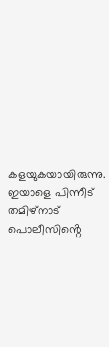കളയുകയായിരുന്നു. ഇയാളെ പിന്നീട് തമിഴ്നാട് പൊലീസിൻ്റെ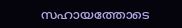സഹായത്തോടെ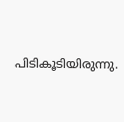പിടികൂടിയിരുന്നു.